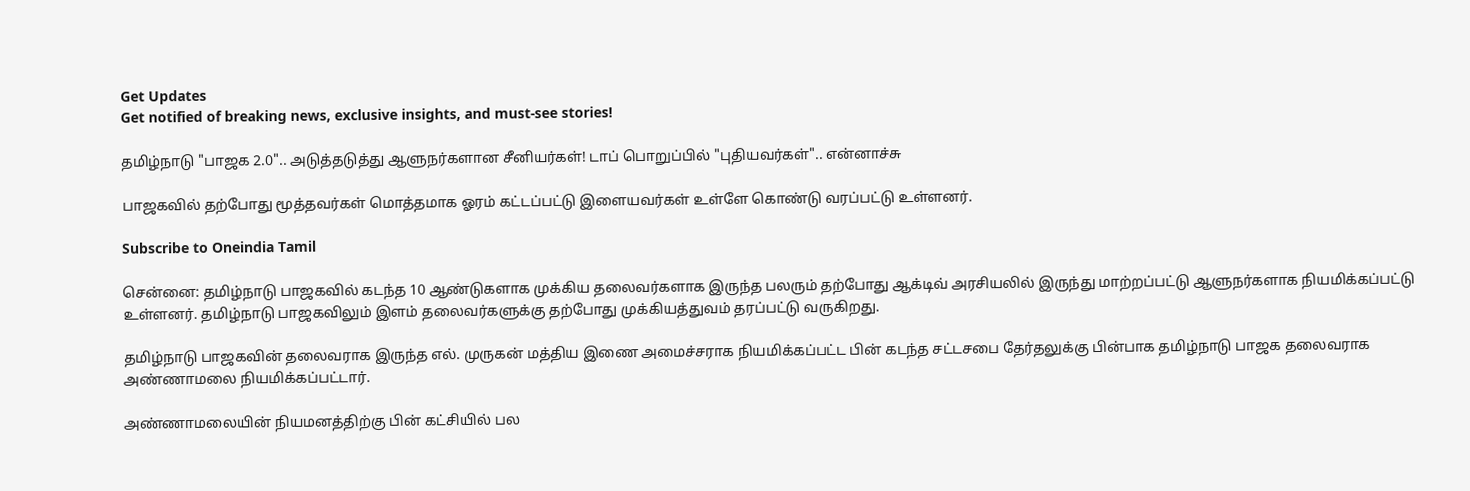Get Updates
Get notified of breaking news, exclusive insights, and must-see stories!

தமிழ்நாடு "பாஜக 2.0".. அடுத்தடுத்து ஆளுநர்களான சீனியர்கள்! டாப் பொறுப்பில் "புதியவர்கள்".. என்னாச்சு

பாஜகவில் தற்போது மூத்தவர்கள் மொத்தமாக ஓரம் கட்டப்பட்டு இளையவர்கள் உள்ளே கொண்டு வரப்பட்டு உள்ளனர்.

Subscribe to Oneindia Tamil

சென்னை: தமிழ்நாடு பாஜகவில் கடந்த 10 ஆண்டுகளாக முக்கிய தலைவர்களாக இருந்த பலரும் தற்போது ஆக்டிவ் அரசியலில் இருந்து மாற்றப்பட்டு ஆளுநர்களாக நியமிக்கப்பட்டு உள்ளனர். தமிழ்நாடு பாஜகவிலும் இளம் தலைவர்களுக்கு தற்போது முக்கியத்துவம் தரப்பட்டு வருகிறது.

தமிழ்நாடு பாஜகவின் தலைவராக இருந்த எல். முருகன் மத்திய இணை அமைச்சராக நியமிக்கப்பட்ட பின் கடந்த சட்டசபை தேர்தலுக்கு பின்பாக தமிழ்நாடு பாஜக தலைவராக அண்ணாமலை நியமிக்கப்பட்டார்.

அண்ணாமலையின் நியமனத்திற்கு பின் கட்சியில் பல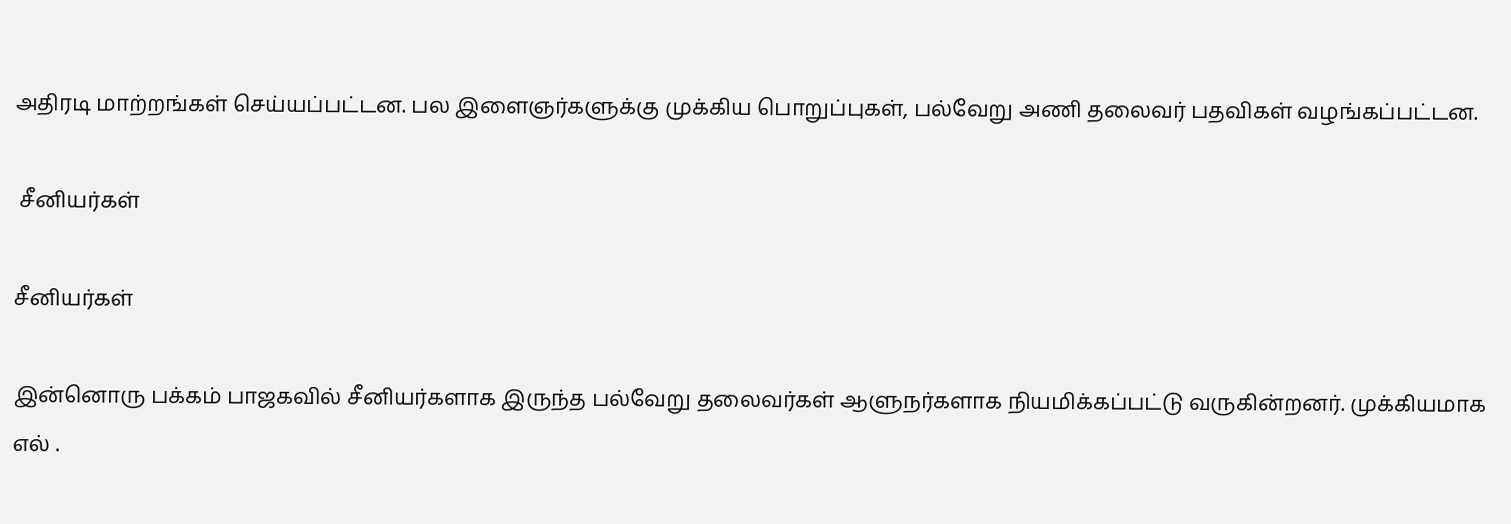அதிரடி மாற்றங்கள் செய்யப்பட்டன. பல இளைஞர்களுக்கு முக்கிய பொறுப்புகள், பல்வேறு அணி தலைவர் பதவிகள் வழங்கப்பட்டன.

 சீனியர்கள்

சீனியர்கள்

இன்னொரு பக்கம் பாஜகவில் சீனியர்களாக இருந்த பல்வேறு தலைவர்கள் ஆளுநர்களாக நியமிக்கப்பட்டு வருகின்றனர். முக்கியமாக எல் .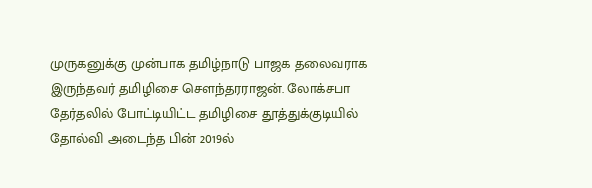முருகனுக்கு முன்பாக தமிழ்நாடு பாஜக தலைவராக இருந்தவர் தமிழிசை சௌந்தரராஜன். லோக்சபா தேர்தலில் போட்டியிட்ட தமிழிசை தூத்துக்குடியில் தோல்வி அடைந்த பின் 2019ல்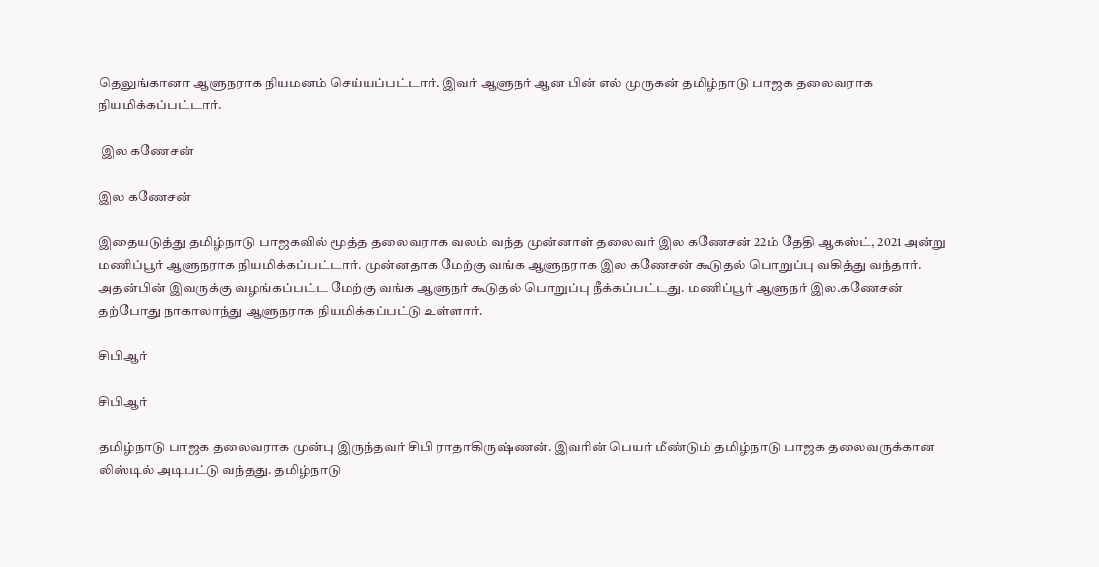தெலுங்கானா ஆளுநராக நியமனம் செய்யப்பட்டார். இவர் ஆளுநர் ஆன பின் எல் முருகன் தமிழ்நாடு பாஜக தலைவராக நியமிக்கப்பட்டார்.

 இல கணேசன்

இல கணேசன்

இதையடுத்து தமிழ்நாடு பாஜகவில் மூத்த தலைவராக வலம் வந்த முன்னாள் தலைவர் இல கணேசன் 22ம் தேதி ஆகஸ்ட், 2021 அன்று மணிப்பூர் ஆளுநராக நியமிக்கப்பட்டார். முன்னதாக மேற்கு வங்க ஆளுநராக இல கணேசன் கூடுதல் பொறுப்பு வகித்து வந்தார். அதன்பின் இவருக்கு வழங்கப்பட்ட மேற்கு வங்க ஆளுநர் கூடுதல் பொறுப்பு நீக்கப்பட்டது. மணிப்பூர் ஆளுநர் இல.கணேசன் தற்போது நாகாலாந்து ஆளுநராக நியமிக்கப்பட்டு உள்ளார்.

சிபிஆர்

சிபிஆர்

தமிழ்நாடு பாஜக தலைவராக முன்பு இருந்தவர் சிபி ராதாகிருஷ்ணன். இவரின் பெயர் மீண்டும் தமிழ்நாடு பாஜக தலைவருக்கான லிஸ்டில் அடிபட்டு வந்தது. தமிழ்நாடு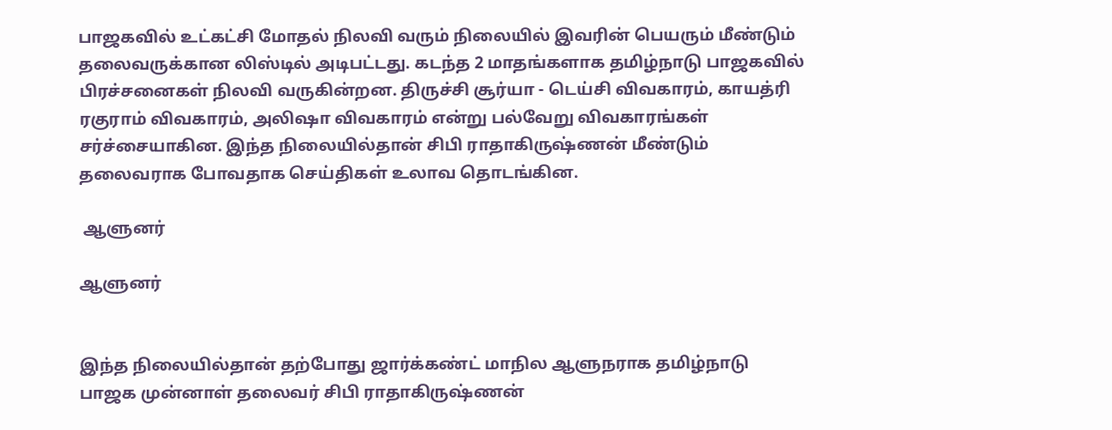பாஜகவில் உட்கட்சி மோதல் நிலவி வரும் நிலையில் இவரின் பெயரும் மீண்டும் தலைவருக்கான லிஸ்டில் அடிபட்டது. கடந்த 2 மாதங்களாக தமிழ்நாடு பாஜகவில் பிரச்சனைகள் நிலவி வருகின்றன. திருச்சி சூர்யா - டெய்சி விவகாரம், காயத்ரி ரகுராம் விவகாரம், அலிஷா விவகாரம் என்று பல்வேறு விவகாரங்கள் சர்ச்சையாகின. இந்த நிலையில்தான் சிபி ராதாகிருஷ்ணன் மீண்டும் தலைவராக போவதாக செய்திகள் உலாவ தொடங்கின.

 ஆளுனர்

ஆளுனர்


இந்த நிலையில்தான் தற்போது ஜார்க்கண்ட் மாநில ஆளுநராக தமிழ்நாடு பாஜக முன்னாள் தலைவர் சிபி ராதாகிருஷ்ணன்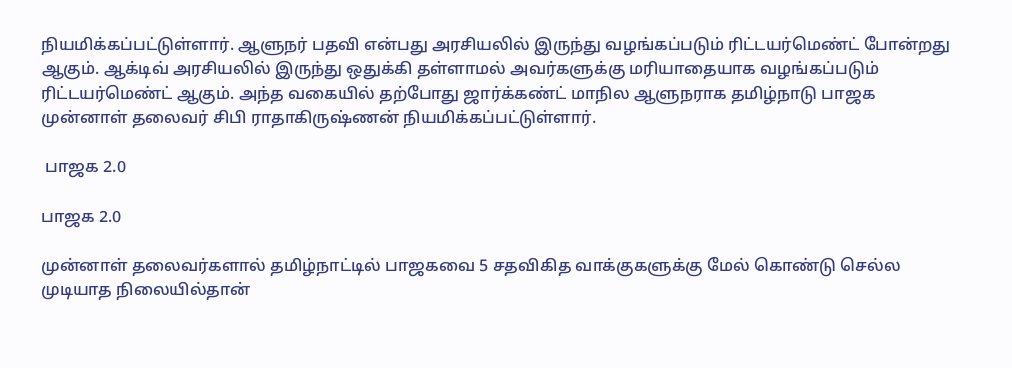நியமிக்கப்பட்டுள்ளார். ஆளுநர் பதவி என்பது அரசியலில் இருந்து வழங்கப்படும் ரிட்டயர்மெண்ட் போன்றது ஆகும். ஆக்டிவ் அரசியலில் இருந்து ஒதுக்கி தள்ளாமல் அவர்களுக்கு மரியாதையாக வழங்கப்படும் ரிட்டயர்மெண்ட் ஆகும். அந்த வகையில் தற்போது ஜார்க்கண்ட் மாநில ஆளுநராக தமிழ்நாடு பாஜக முன்னாள் தலைவர் சிபி ராதாகிருஷ்ணன் நியமிக்கப்பட்டுள்ளார்.

 பாஜக 2.0

பாஜக 2.0

முன்னாள் தலைவர்களால் தமிழ்நாட்டில் பாஜகவை 5 சதவிகித வாக்குகளுக்கு மேல் கொண்டு செல்ல முடியாத நிலையில்தான்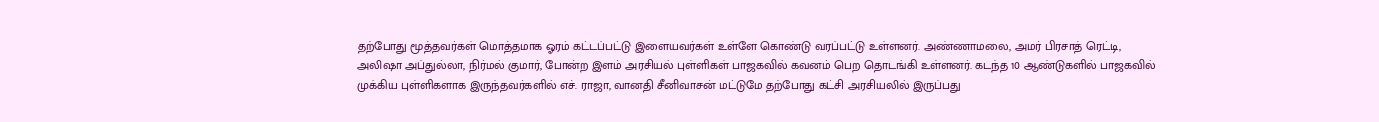தற்போது மூத்தவர்கள் மொத்தமாக ஓரம் கட்டப்பட்டு இளையவர்கள் உள்ளே கொண்டு வரப்பட்டு உள்ளனர். அண்ணாமலை, அமர் பிரசாத் ரெட்டி, அலிஷா அப்துல்லா, நிர்மல் குமார், போன்ற இளம் அரசியல் புள்ளிகள் பாஜகவில் கவனம் பெற தொடங்கி உள்ளனர். கடந்த 10 ஆண்டுகளில் பாஜகவில் முக்கிய புள்ளிகளாக இருந்தவர்களில் எச். ராஜா, வானதி சீனிவாசன் மட்டுமே தற்போது கட்சி அரசியலில் இருப்பது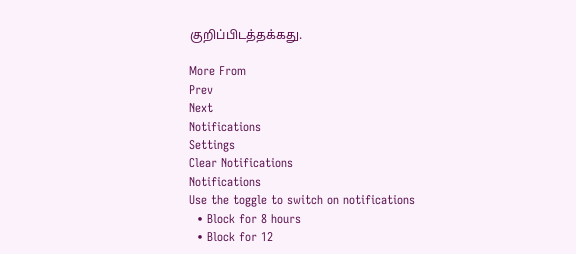குறிப்பிடத்தக்கது.

More From
Prev
Next
Notifications
Settings
Clear Notifications
Notifications
Use the toggle to switch on notifications
  • Block for 8 hours
  • Block for 12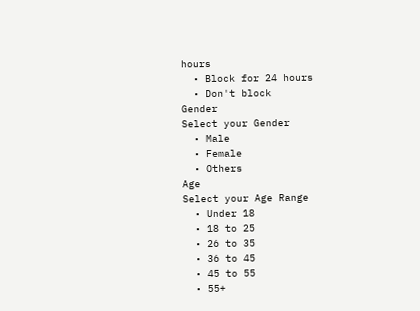hours
  • Block for 24 hours
  • Don't block
Gender
Select your Gender
  • Male
  • Female
  • Others
Age
Select your Age Range
  • Under 18
  • 18 to 25
  • 26 to 35
  • 36 to 45
  • 45 to 55
  • 55+